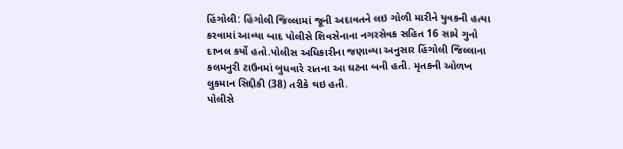હિંગોલી: હિંગોલી જિલ્લામાં જૂની અદાવતને લઇ ગોળી મારીને યુવકની હત્યા કરવામાં આવ્યા બાદ પોલીસે શિવસેનાના નગરસેવક સહિત 16 સામે ગુનો દાખલ કર્યો હતો.પોલીસ અધિકારીના જણાવ્યા અનુસાર હિંગોલી જિલ્લાના કલમનુરી ટાઉનમાં બુધવારે રાતના આ ઘટના બની હતી. મૃતકની ઓળખ લુકમાન સિદ્દીકી (38) તરીકે થઇ હતી.
પોલીસે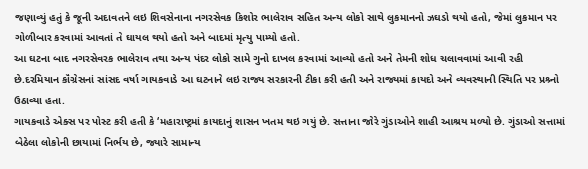જણાવ્યું હતું કે જૂની અદાવતને લઇ શિવસેનાના નગરસેવક કિશોર ભાલેરાવ સહિત અન્ય લોકો સાથે લુકમાનનો ઝઘડો થયો હતો, જેમાં લુકમાન પર ગોળીબાર કરવામાં આવતાં તે ઘાયલ થયો હતો અને બાદમાં મૃત્યુ પામ્યો હતો.
આ ઘટના બાદ નગરસેવરક ભાલેરાવ તથા અન્ય પંદર લોકો સામે ગુનો દાખલ કરવામાં આવ્યો હતો અને તેમની શોધ ચલાવવામાં આવી રહી છે.દરમિયાન કૉંગ્રેસનાં સાંસદ વર્ષા ગાયકવાડે આ ઘટનાને લઇ રાજ્ય સરકારની ટીકા કરી હતી અને રાજ્યમાં કાયદો અને વ્યવસ્થાની સ્થિતિ પર પ્રશ્ર્નો ઉઠાવ્યા હતા.
ગાયકવાડે એક્સ પર પોસ્ટ કરી હતી કે ‘મહારાષ્ટ્રમાં કાયદાનું શાસન ખતમ થઇ ગયું છે. સત્તાના જોરે ગુંડાઓને શાહી આશ્રય મળ્યો છે. ગુંડાઓ સત્તામાં બેઠેલા લોકોની છાયામાં નિર્ભય છે, જ્યારે સામાન્ય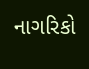નાગરિકો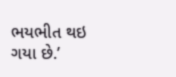ભયભીત થઇ ગયા છે.’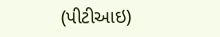(પીટીઆઇ)